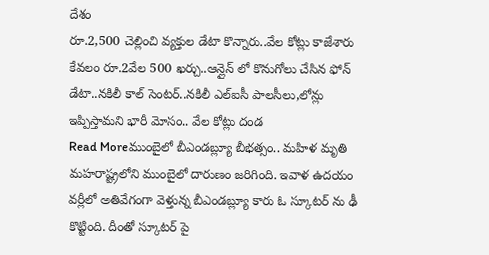దేశం
రూ.2,500 చెల్లించి వ్యక్తుల డేటా కొన్నారు..వేల కోట్లు కాజేశారు
కేవలం రూ.2వేల 500 ఖర్చు..ఆన్లైన్ లో కొనుగోలు చేసిన ఫోన్ డేటా..నకిలీ కాల్ సెంటర్..నకిలీ ఎల్ఐసీ పాలసీలు,లోన్లు ఇప్పిస్తామని భారీ మోసం.. వేల కోట్లు దండ
Read Moreముంబైలో బీఎండబ్ల్యూ బీభత్సం.. మహిళ మృతి
మహరాష్ట్రలోని ముంబైలో దారుణం జరిగింది. ఇవాళ ఉదయం వర్లీలో అతివేగంగా వెళ్తున్న బీఎండబ్ల్యూ కారు ఓ స్కూటర్ ను ఢీ కొట్టింది. దీంతో స్కూటర్ పై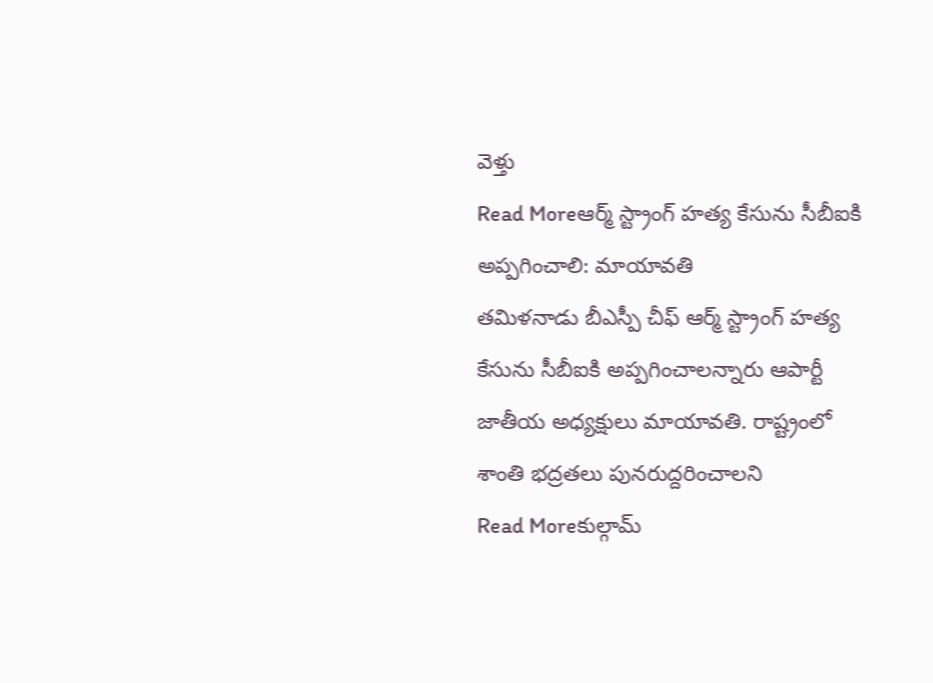వెళ్తు
Read Moreఆర్మ్ స్ట్రాంగ్ హత్య కేసును సీబీఐకి అప్పగించాలి: మాయావతి
తమిళనాడు బీఎస్పీ చీఫ్ ఆర్మ్ స్ట్రాంగ్ హత్య కేసును సీబీఐకి అప్పగించాలన్నారు ఆపార్టీ జాతీయ అధ్యక్షులు మాయావతి. రాష్ట్రంలో శాంతి భద్రతలు పునరుద్దరించాలని
Read Moreకుల్గామ్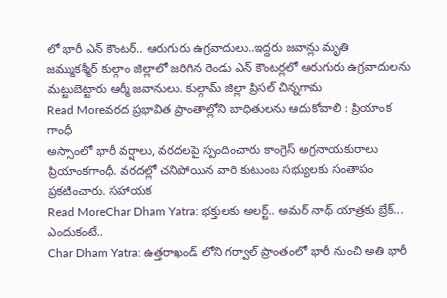లో భారీ ఎన్ కౌంటర్.. ఆరుగురు ఉగ్రవాదులు..ఇద్దరు జవాన్లు మృతి
జమ్ముకశ్మీర్ కుల్గాం జిల్లాలో జరిగిన రెండు ఎన్ కౌంటర్లలో ఆరుగురు ఉగ్రవాదులను మట్టుబెట్టారు ఆర్మీ జవానులు. కుల్గామ్ జిల్లా ప్రిసల్ చిన్నగామ
Read Moreవరద ప్రభావిత ప్రాంతాల్లోని బాధితులను ఆదుకోవాలి : ప్రియాంక గాంధీ
అస్సాంలో భారీ వర్షాలు, వరదలపై స్పందించారు కాంగ్రెస్ అగ్రనాయకురాలు ప్రియాంకగాంధీ. వరదల్లో చనిపోయిన వారి కుటుంబ సభ్యులకు సంతాపం ప్రకటించారు. సహాయక
Read MoreChar Dham Yatra: భక్తులకు అలర్ట్.. అమర్ నాథ్ యాత్రకు బ్రేక్... ఎందుకంటే..
Char Dham Yatra: ఉత్తరాఖండ్ లోని గర్వాల్ ప్రాంతంలో భారీ నుంచి అతి భారీ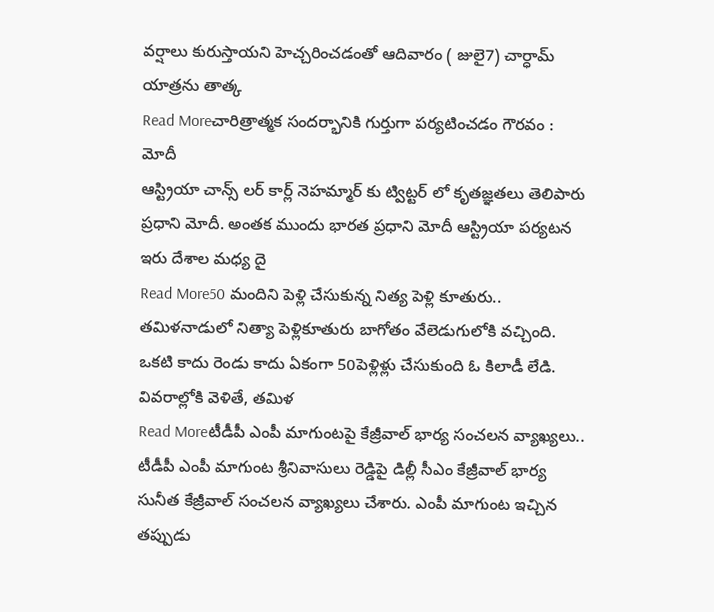వర్షాలు కురుస్తాయని హెచ్చరించడంతో ఆదివారం ( జులై7) చార్ధామ్ యాత్రను తాత్క
Read Moreచారిత్రాత్మక సందర్భానికి గుర్తుగా పర్యటించడం గౌరవం : మోదీ
ఆస్ట్రియా చాన్స్ లర్ కార్ల్ నెహమ్మార్ కు ట్విట్టర్ లో కృతజ్ఞతలు తెలిపారు ప్రధాని మోదీ. అంతక ముందు భారత ప్రధాని మోదీ ఆస్ట్రియా పర్యటన ఇరు దేశాల మధ్య దై
Read More50 మందిని పెళ్లి చేసుకున్న నిత్య పెళ్లి కూతురు..
తమిళనాడులో నిత్యా పెళ్లికూతురు బాగోతం వేలెడుగులోకి వచ్చింది. ఒకటి కాదు రెండు కాదు ఏకంగా 50పెళ్లిళ్లు చేసుకుంది ఓ కిలాడీ లేడి. వివరాల్లోకి వెళితే, తమిళ
Read Moreటీడీపీ ఎంపీ మాగుంటపై కేజ్రీవాల్ భార్య సంచలన వ్యాఖ్యలు..
టీడీపీ ఎంపీ మాగుంట శ్రీనివాసులు రెడ్డిపై డిల్లీ సీఎం కేజ్రీవాల్ భార్య సునీత కేజ్రీవాల్ సంచలన వ్యాఖ్యలు చేశారు. ఎంపీ మాగుంట ఇచ్చిన తప్పుడు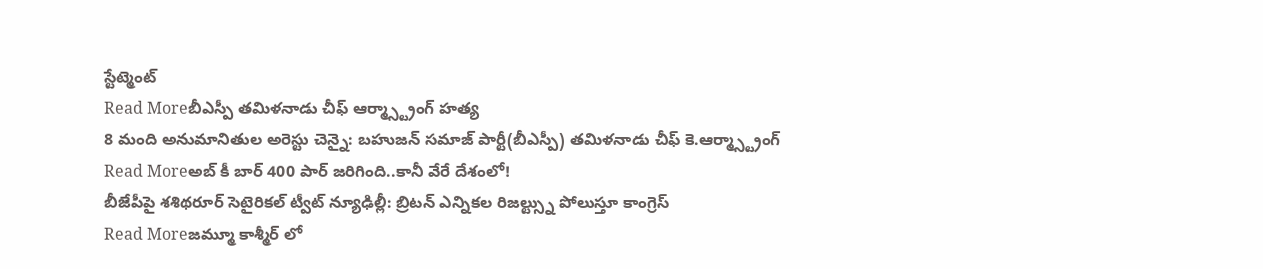స్టేట్మెంట్
Read Moreబీఎస్పీ తమిళనాడు చీఫ్ ఆర్మ్స్ట్రాంగ్ హత్య
8 మంది అనుమానితుల అరెస్టు చెన్నై: బహుజన్ సమాజ్ పార్టీ(బీఎస్పీ) తమిళనాడు చీఫ్ కె.ఆర్మ్స్ట్రాంగ్
Read Moreఅబ్ కీ బార్ 400 పార్ జరిగింది..కానీ వేరే దేశంలో!
బీజేపీపై శశిథరూర్ సెటైరికల్ ట్వీట్ న్యూఢిల్లీ: బ్రిటన్ ఎన్నికల రిజల్ట్స్ను పోలుస్తూ కాంగ్రెస్
Read Moreజమ్మూ కాశ్మీర్ లో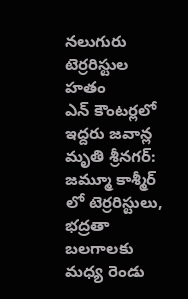నలుగురు టెర్రరిస్టుల హతం
ఎన్ కౌంటర్లలో ఇద్దరు జవాన్ల మృతి శ్రీనగర్: జమ్మూ కాశ్మీర్ లో టెర్రరిస్టులు, భద్రతా బలగాలకు మధ్య రెండు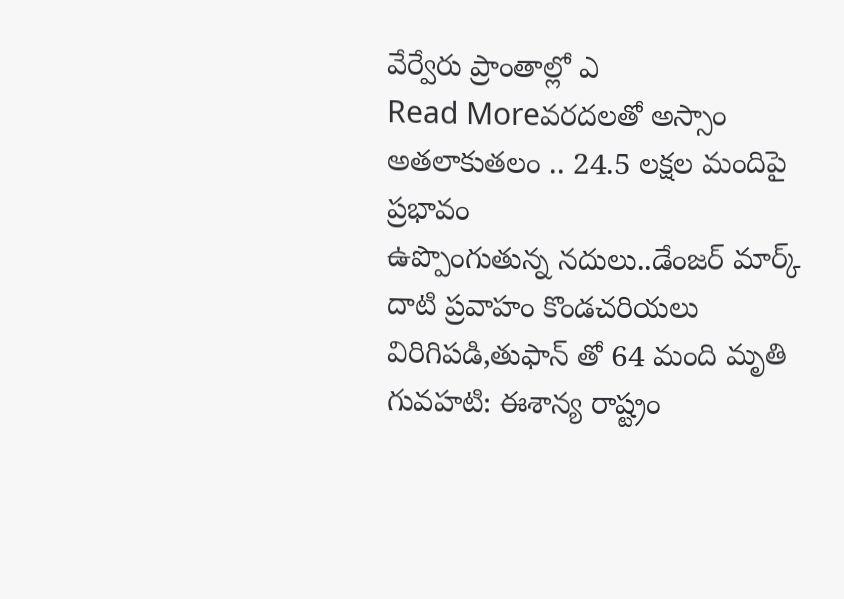వేర్వేరు ప్రాంతాల్లో ఎ
Read Moreవరదలతో అస్సాం అతలాకుతలం .. 24.5 లక్షల మందిపై ప్రభావం
ఉప్పొంగుతున్న నదులు..డేంజర్ మార్క్ దాటి ప్రవాహం కొండచరియలు విరిగిపడి,తుఫాన్ తో 64 మంది మృతి గువహటి: ఈశాన్య రాష్ట్రం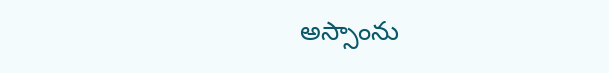అస్సాంను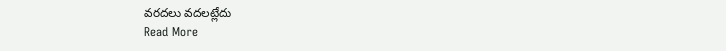వరదలు వదలట్లేదు
Read More